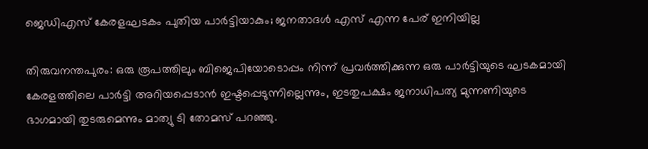ജെഡിഎസ് കേരളഘടകം പുതിയ പാര്‍ട്ടിയാകും; ജനതാദള്‍ എസ് എന്ന പേര് ഇനിയില്ല

തിരുവനന്തപുരം: ഒരു രൂപത്തിലും ബിജെപിയോടൊപ്പം നിന്ന് പ്രവര്‍ത്തിക്കുന്ന ഒരു പാര്‍ട്ടിയുടെ ഘടകമായി കേരളത്തിലെ പാര്‍ട്ടി അറിയപ്പെടാന്‍ ഇഷ്ടപ്പെടുന്നില്ലെന്നും, ഇടതുപക്ഷം ജനാധിപത്യ മുന്നണിയുടെ ഭാഗമായി തുടരുമെന്നും മാത്യു ടി തോമസ് പറഞ്ഞു.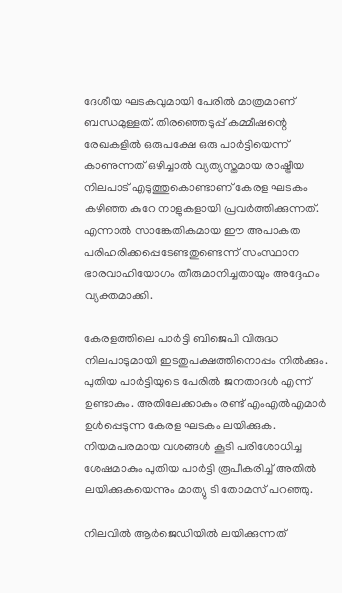ദേശീയ ഘടകവുമായി പേരില്‍ മാത്രമാണ് ബന്ധമുള്ളത്. തിരഞ്ഞെടുപ്പ് കമ്മീഷന്റെ രേഖകളില്‍ ഒരുപക്ഷേ ഒരു പാര്‍ട്ടിയെന്ന് കാണുന്നത് ഒഴിച്ചാല്‍ വ്യത്യസ്തമായ രാഷ്ട്രീയ നിലപാട് എടുത്തുകൊണ്ടാണ് കേരള ഘടകം കഴിഞ്ഞ കുറേ നാളുകളായി പ്രവര്‍ത്തിക്കുന്നത്. എന്നാല്‍ സാങ്കേതികമായ ഈ അപാകത പരിഹരിക്കപ്പെടേണ്ടതുണ്ടെന്ന് സംസ്ഥാന ഭാരവാഹിയോഗം തീരുമാനിച്ചതായും അദ്ദേഹം വ്യക്തമാക്കി.

കേരളത്തിലെ പാര്‍ട്ടി ബിജെപി വിരുദ്ധ നിലപാടുമായി ഇടതുപക്ഷത്തിനൊപ്പം നില്‍ക്കും. പുതിയ പാര്‍ട്ടിയുടെ പേരില്‍ ജനതാദള്‍ എന്ന് ഉണ്ടാകും. അതിലേക്കാകും രണ്ട് എംഎല്‍എമാര്‍ ഉള്‍പ്പെടുന്ന കേരള ഘടകം ലയിക്കുക. നിയമപരമായ വശങ്ങള്‍ കൂടി പരിശോധിച്ച ശേഷമാകും പുതിയ പാര്‍ട്ടി രൂപീകരിച്ച് അതില്‍ ലയിക്കുകയെന്നും മാത്യു ടി തോമസ് പറഞ്ഞു.

നിലവില്‍ ആര്‍ജെഡിയില്‍ ലയിക്കുന്നത്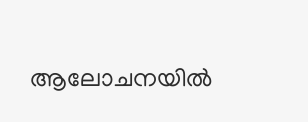ആലോചനയില്‍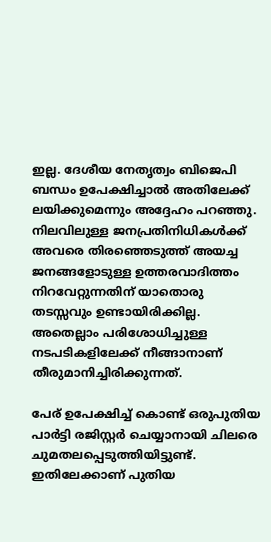ഇല്ല. ദേശീയ നേതൃത്വം ബിജെപി ബന്ധം ഉപേക്ഷിച്ചാല്‍ അതിലേക്ക് ലയിക്കുമെന്നും അദ്ദേഹം പറഞ്ഞു. നിലവിലുള്ള ജനപ്രതിനിധികള്‍ക്ക് അവരെ തിരഞ്ഞെടുത്ത് അയച്ച ജനങ്ങളോടുള്ള ഉത്തരവാദിത്തം നിറവേറ്റുന്നതിന് യാതൊരു തടസ്സവും ഉണ്ടായിരിക്കില്ല. അതെല്ലാം പരിശോധിച്ചുള്ള നടപടികളിലേക്ക് നീങ്ങാനാണ് തീരുമാനിച്ചിരിക്കുന്നത്.

പേര് ഉപേക്ഷിച്ച് കൊണ്ട് ഒരുപുതിയ പാര്‍ട്ടി രജിസ്റ്റര്‍ ചെയ്യാനായി ചിലരെ ചുമതലപ്പെടുത്തിയിട്ടുണ്ട്. ഇതിലേക്കാണ് പുതിയ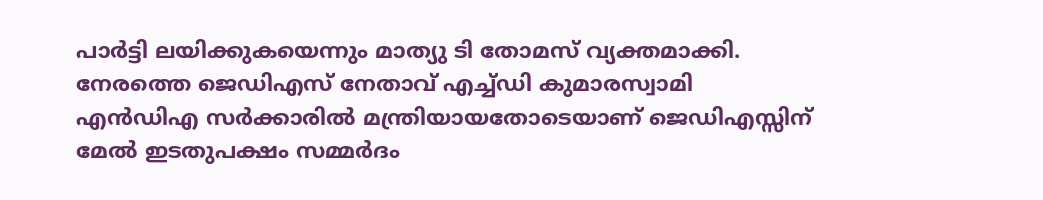പാര്‍ട്ടി ലയിക്കുകയെന്നും മാത്യു ടി തോമസ് വ്യക്തമാക്കി. നേരത്തെ ജെഡിഎസ് നേതാവ് എച്ച്ഡി കുമാരസ്വാമി എന്‍ഡിഎ സര്‍ക്കാരില്‍ മന്ത്രിയായതോടെയാണ് ജെഡിഎസ്സിന് മേല്‍ ഇടതുപക്ഷം സമ്മര്‍ദം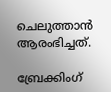ചെലുത്താന്‍ ആരംഭിച്ചത്.

ബ്രേക്കിംഗ്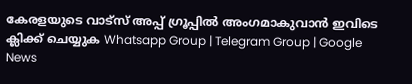കേരളയുടെ വാട്സ് അപ്പ് ഗ്രൂപ്പിൽ അംഗമാകുവാൻ ഇവിടെ ക്ലിക്ക് ചെയ്യുക Whatsapp Group | Telegram Group | Google News